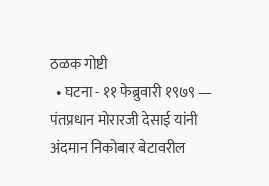ठळक गोष्टी
  • घटना - ११ फेब्रुवारी १९७९ — पंतप्रधान मोरारजी देसाई यांनी अंदमान निकोबार बेटावरील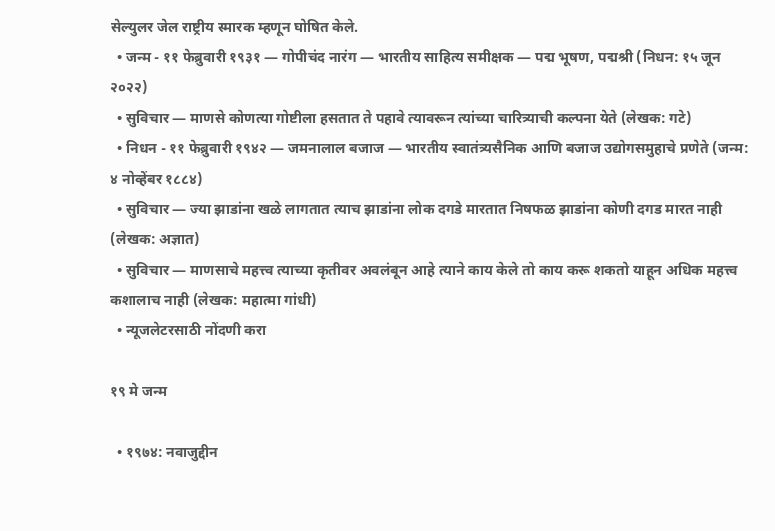सेल्युलर जेल राष्ट्रीय स्मारक म्हणून घोषित केले.
  • जन्म - ११ फेब्रुवारी १९३१ — गोपीचंद नारंग — भारतीय साहित्य समीक्षक — पद्म भूषण, पद्मश्री (निधन: १५ जून २०२२)
  • सुविचार — माणसे कोणत्या गोष्टीला हसतात ते पहावे त्यावरून त्यांच्या चारित्र्याची कल्पना येते (लेखक: गटे)
  • निधन - ११ फेब्रुवारी १९४२ — जमनालाल बजाज — भारतीय स्वातंत्र्यसैनिक आणि बजाज उद्योगसमुहाचे प्रणेते (जन्म: ४ नोव्हेंबर १८८४)
  • सुविचार — ज्या झाडांना खळे लागतात त्याच झाडांना लोक दगडे मारतात निषफळ झाडांना कोणी दगड मारत नाही (लेखक: अज्ञात)
  • सुविचार — माणसाचे महत्त्व त्याच्या कृतीवर अवलंबून आहे त्याने काय केले तो काय करू शकतो याहून अधिक महत्त्व कशालाच नाही (लेखक: महात्मा गांधी)
  • न्यूजलेटरसाठी नोंदणी करा

१९ मे जन्म

  • १९७४: नवाजुद्दीन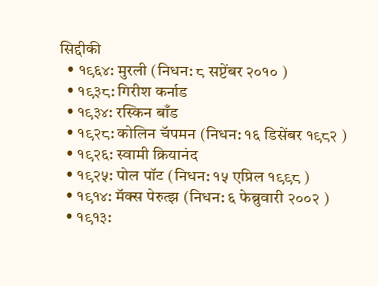सिद्दीकी
  • १९६४: मुरली (निधन: ८ सप्टेंबर २०१० )
  • १९३८: गिरीश कर्नाड
  • १९३४: रस्किन बाँड
  • १९२८: कोलिन चॅपमन (निधन: १६ डिसेंबर १९८२ )
  • १९२६: स्वामी क्रियानंद
  • १९२५: पोल पॉट (निधन: १५ एप्रिल १९९८ )
  • १९१४: मॅक्स पेरुत्झ (निधन: ६ फेब्रुवारी २००२ )
  • १९१३: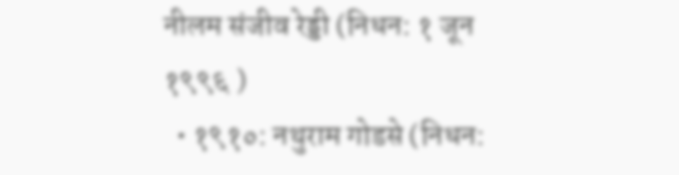नीलम संजीव रेड्डी (निधन: १ जून १९९६ )
  • १९१०: नथुराम गोडसे (निधन: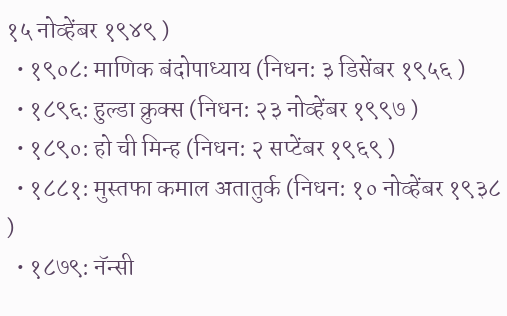१५ नोव्हेंबर १९४९ )
  • १९०८: माणिक बंदोपाध्याय (निधन: ३ डिसेंबर १९५६ )
  • १८९६: हुल्डा क्रुक्स (निधन: २३ नोव्हेंबर १९९७ )
  • १८९०: हो ची मिन्ह (निधन: २ सप्टेंबर १९६९ )
  • १८८१: मुस्तफा कमाल अतातुर्क (निधन: १० नोव्हेंबर १९३८ )
  • १८७९: नॅन्सी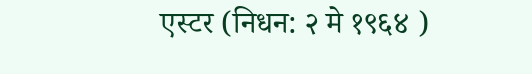एस्टर (निधन: २ मे १९६४ )